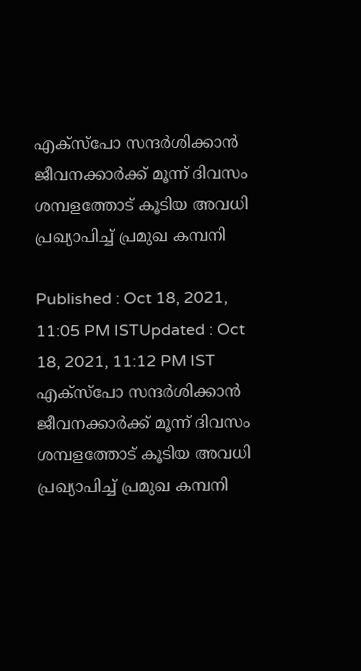എക്‌സ്‌പോ സന്ദര്‍ശിക്കാന്‍ ജീവനക്കാര്‍ക്ക് മൂന്ന് ദിവസം ശമ്പളത്തോട് കൂടിയ അവധി പ്രഖ്യാപിച്ച് പ്രമുഖ കമ്പനി

Published : Oct 18, 2021, 11:05 PM ISTUpdated : Oct 18, 2021, 11:12 PM IST
എക്‌സ്‌പോ സന്ദര്‍ശിക്കാന്‍ ജീവനക്കാര്‍ക്ക് മൂന്ന് ദിവസം ശമ്പളത്തോട് കൂടിയ അവധി പ്രഖ്യാപിച്ച് പ്രമുഖ കമ്പനി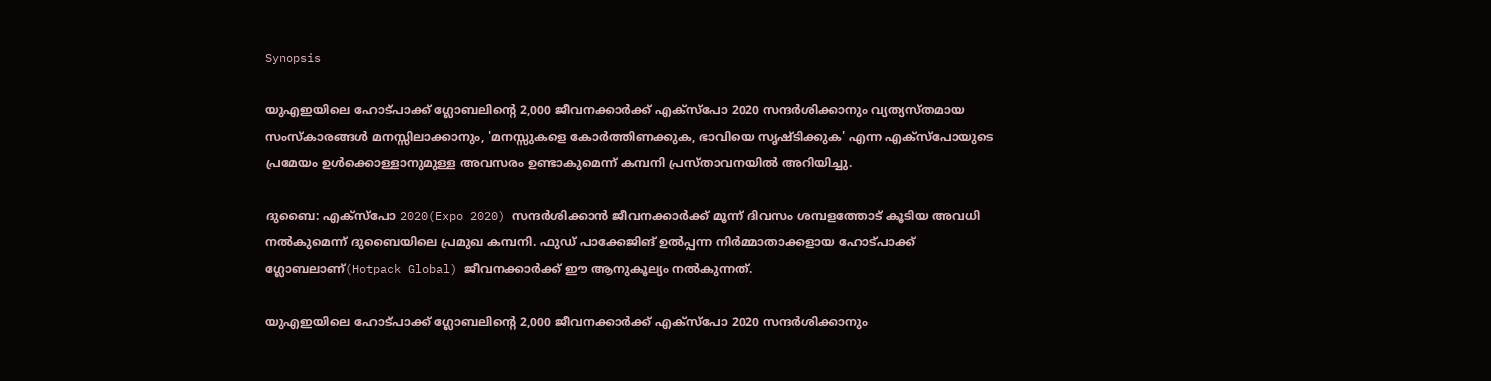Synopsis

യുഎഇയിലെ ഹോട്പാക്ക് ഗ്ലോബലിന്റെ 2,000 ജീവനക്കാര്‍ക്ക് എക്‌സ്‌പോ 2020 സന്ദര്‍ശിക്കാനും വ്യത്യസ്തമായ സംസ്‌കാരങ്ങള്‍ മനസ്സിലാക്കാനും, 'മനസ്സുകളെ കോര്‍ത്തിണക്കുക, ഭാവിയെ സൃഷ്ടിക്കുക' എന്ന എക്‌സ്‌പോയുടെ പ്രമേയം ഉള്‍ക്കൊള്ളാനുമുള്ള അവസരം ഉണ്ടാകുമെന്ന് കമ്പനി പ്രസ്താവനയില്‍ അറിയിച്ചു.

ദുബൈ: എക്‌സ്‌പോ 2020(Expo 2020) സന്ദര്‍ശിക്കാന്‍ ജീവനക്കാര്‍ക്ക് മൂന്ന് ദിവസം ശമ്പളത്തോട് കൂടിയ അവധി നല്‍കുമെന്ന് ദുബൈയിലെ പ്രമുഖ കമ്പനി. ഫുഡ് പാക്കേജിങ് ഉല്‍പ്പന്ന നിര്‍മ്മാതാക്കളായ ഹോട്പാക്ക് ഗ്ലോബലാണ്(Hotpack Global) ജീവനക്കാര്‍ക്ക് ഈ ആനുകൂല്യം നല്‍കുന്നത്.

യുഎഇയിലെ ഹോട്പാക്ക് ഗ്ലോബലിന്റെ 2,000 ജീവനക്കാര്‍ക്ക് എക്‌സ്‌പോ 2020 സന്ദര്‍ശിക്കാനും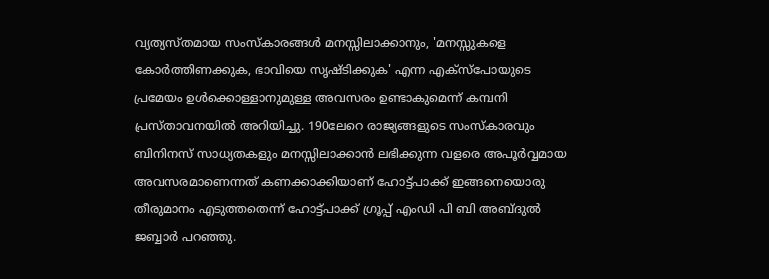വ്യത്യസ്തമായ സംസ്‌കാരങ്ങള്‍ മനസ്സിലാക്കാനും, 'മനസ്സുകളെ കോര്‍ത്തിണക്കുക, ഭാവിയെ സൃഷ്ടിക്കുക' എന്ന എക്‌സ്‌പോയുടെ പ്രമേയം ഉള്‍ക്കൊള്ളാനുമുള്ള അവസരം ഉണ്ടാകുമെന്ന് കമ്പനി പ്രസ്താവനയില്‍ അറിയിച്ചു. 190ലേറെ രാജ്യങ്ങളുടെ സംസ്‌കാരവും ബിനിനസ് സാധ്യതകളും മനസ്സിലാക്കാന്‍ ലഭിക്കുന്ന വളരെ അപൂര്‍വ്വമായ അവസരമാണെന്നത് കണക്കാക്കിയാണ് ഹോട്ട്പാക്ക് ഇങ്ങനെയൊരു തീരുമാനം എടുത്തതെന്ന് ഹോട്ട്പാക്ക് ഗ്രൂപ്പ് എംഡി പി ബി അബ്ദുല്‍ ജബ്ബാര്‍ പറഞ്ഞു.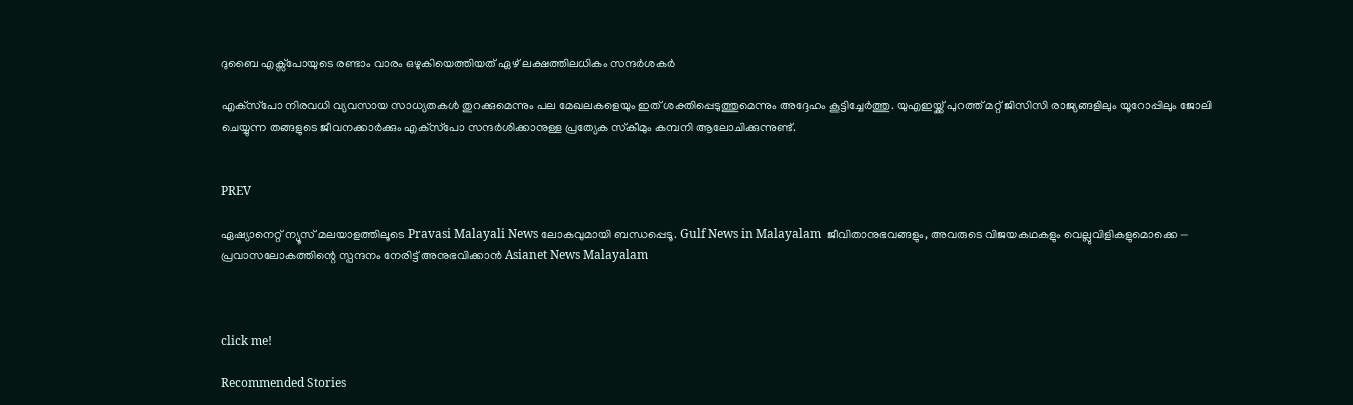ദുബൈ എക്സ്പോയുടെ രണ്ടാം വാരം ഒഴുകിയെത്തിയത് ഏഴ് ലക്ഷത്തിലധികം സന്ദര്‍ശകര്‍

എക്‌സ്‌പോ നിരവധി വ്യവസായ സാധ്യതകള്‍ തുറക്കുമെന്നും പല മേഖലകളെയും ഇത് ശക്തിപ്പെടുത്തുമെന്നും അദ്ദേഹം കൂട്ടിച്ചേര്‍ത്തു. യുഎഇയ്ക്ക് പുറത്ത് മറ്റ് ജിസിസി രാജ്യങ്ങളിലും യൂറോപ്പിലും ജോലി ചെയ്യുന്ന തങ്ങളുടെ ജീവനക്കാര്‍ക്കും എക്‌സ്‌പോ സന്ദര്‍ശിക്കാനുള്ള പ്രത്യേക സ്‌കീമും കമ്പനി ആലോചിക്കുന്നുണ്ട്.


PREV

ഏഷ്യാനെറ്റ് ന്യൂസ് മലയാളത്തിലൂടെ Pravasi Malayali News ലോകവുമായി ബന്ധപ്പെടൂ. Gulf News in Malayalam  ജീവിതാനുഭവങ്ങളും, അവരുടെ വിജയകഥകളും വെല്ലുവിളികളുമൊക്കെ — പ്രവാസലോകത്തിന്റെ സ്പന്ദനം നേരിട്ട് അനുഭവിക്കാൻ Asianet News Malayalam



click me!

Recommended Stories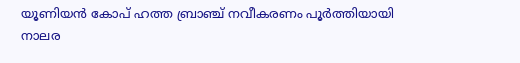യൂണിയൻ കോപ് ഹത്ത ബ്രാഞ്ച് നവീകരണം പൂർത്തിയായി
നാലര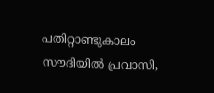പതിറ്റാണ്ടുകാലം സൗദിയിൽ പ്രവാസി,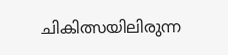ചികിത്സയിലിരുന്ന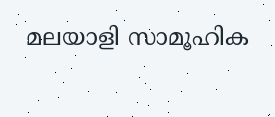മലയാളി സാമൂഹിക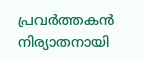പ്രവർത്തകൻ നിര്യാതനായി